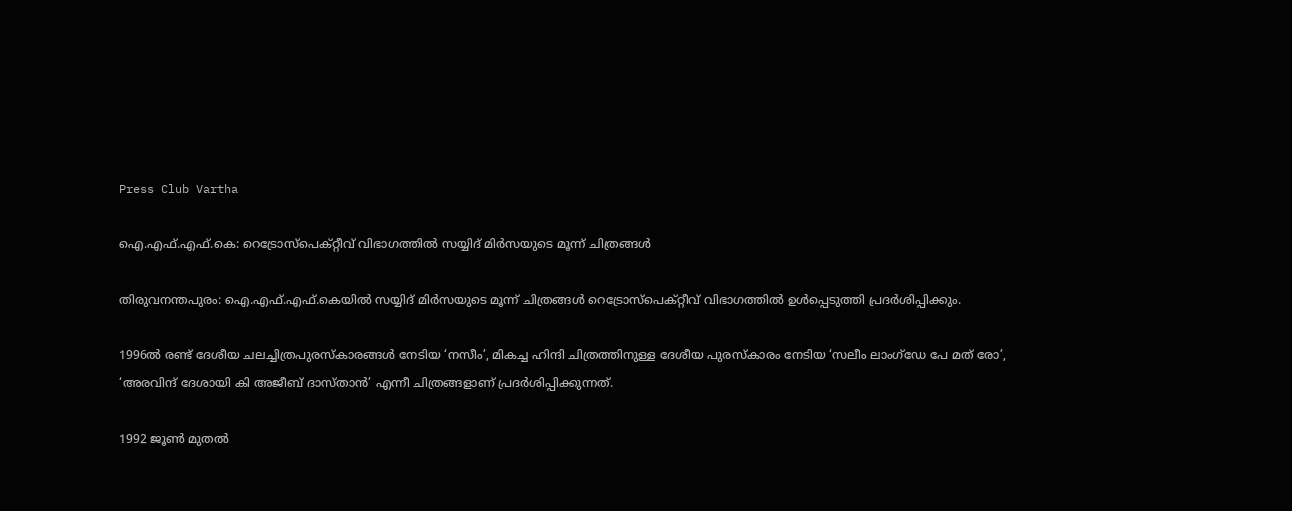Press Club Vartha

ഐ.എഫ്.എഫ്.കെ: റെട്രോസ്‌പെക്റ്റീവ് വിഭാഗത്തില്‍ സയ്യിദ് മിര്‍സയുടെ മൂന്ന് ചിത്രങ്ങള്‍

തിരുവനന്തപുരം: ഐ.എഫ്.എഫ്.കെയില്‍ സയ്യിദ് മിര്‍സയുടെ മൂന്ന് ചിത്രങ്ങള്‍ റെട്രോസ്‌പെക്റ്റീവ് വിഭാഗത്തില്‍ ഉള്‍പ്പെടുത്തി പ്രദര്‍ശിപ്പിക്കും.

1996ല്‍ രണ്ട് ദേശീയ ചലച്ചിത്രപുരസ്‌കാരങ്ങള്‍ നേടിയ ‘നസീം’, മികച്ച ഹിന്ദി ചിത്രത്തിനുള്ള ദേശീയ പുരസ്‌കാരം നേടിയ ‘സലീം ലാംഗ്‌ഡേ പേ മത് രോ’, ‘അരവിന്ദ് ദേശായി കി അജീബ് ദാസ്താന്‍’ എന്നീ ചിത്രങ്ങളാണ് പ്രദര്‍ശിപ്പിക്കുന്നത്.

1992 ജൂൺ മുതൽ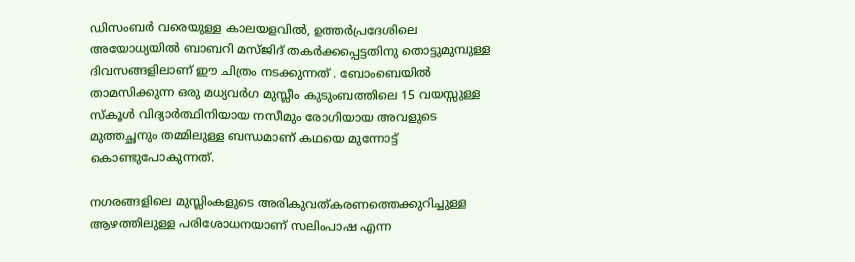ഡിസംബർ വരെയുള്ള കാലയളവിൽ, ഉത്തർപ്രദേശിലെ അയോധ്യയിൽ ബാബറി മസ്ജിദ് തകർക്കപ്പെട്ടതിനു തൊട്ടുമുമ്പുള്ള ദിവസങ്ങളിലാണ് ഈ ചിത്രം നടക്കുന്നത് . ബോംബെയിൽ താമസിക്കുന്ന ഒരു മധ്യവർഗ മുസ്ലീം കുടുംബത്തിലെ 15 വയസ്സുള്ള സ്കൂൾ വിദ്യാർത്ഥിനിയായ നസീമും രോഗിയായ അവളുടെ മുത്തച്ഛനും തമ്മിലുള്ള ബന്ധമാണ് കഥയെ മുന്നോട്ട് കൊണ്ടുപോകുന്നത്.

നഗരങ്ങളിലെ മുസ്ലിംകളുടെ അരികുവത്കരണത്തെക്കുറിച്ചുള്ള ആഴത്തിലുള്ള പരിശോധനയാണ് സലിംപാഷ എന്ന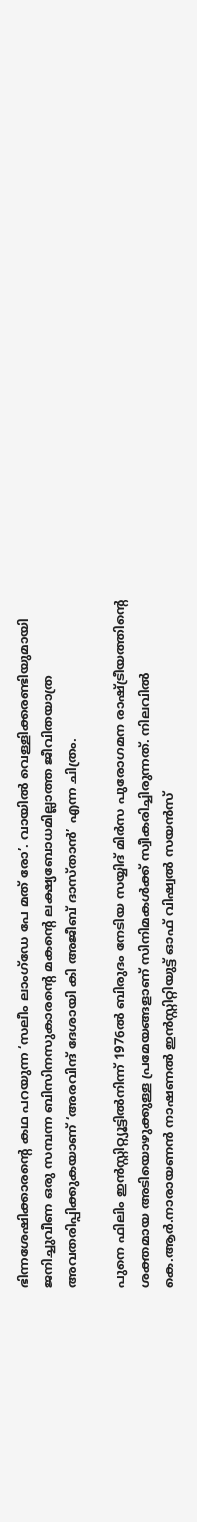ഭിന്നശേഷിക്കാരന്റെ കഥ പറയുന്ന ‘സലീം ലാംഗ്‌ഡേ പേ മത് രോ’. വായില്‍ വെള്ളിക്കരണ്ടിയുമായി ജനിച്ചുവീണ ഒരു സമ്പന്ന ബിസിനസുകാരന്റെ മകന്റെ ലക്ഷ്യബോധമില്ലാത്ത ജീവിതയാത്ര അവതരിപ്പിക്കുകയാണ് ‘അരവിന്ദ് ദേശായി കി അജീബ് ദാസ്താന്‍’ എന്ന ചിത്രം.

പുനെ ഫിലിം ഇന്‍സ്റ്റിറ്റ്യൂട്ടില്‍നിന്ന് 1976ല്‍ ബിരുദം നേടിയ സയ്യിദ് മിര്‍സ പുരോഗമന രാഷ്ട്രീയത്തിന്റെ ശക്തമായ അടിയൊഴുക്കുള്ള പ്രമേയങ്ങളാണ് സിനിമകള്‍ക്ക് സ്വീകരിച്ചിരുന്നത്. നിലവില്‍ കെ.ആര്‍.നാരായണന്‍ നാഷണല്‍ ഇന്‍സ്റ്റിറ്റിയുട്ട് ഓഫ് വിഷ്വല്‍ സയന്‍സ്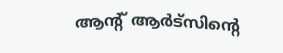ആന്റ് ആര്‍ട്‌സിന്റെ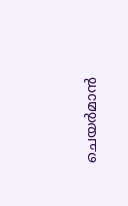ചെയര്‍മാന്‍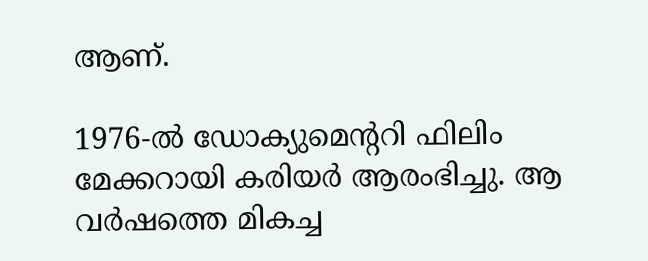ആണ്.

1976-ൽ ഡോക്യുമെന്ററി ഫിലിം മേക്കറായി കരിയർ ആരംഭിച്ചു. ആ വർഷത്തെ മികച്ച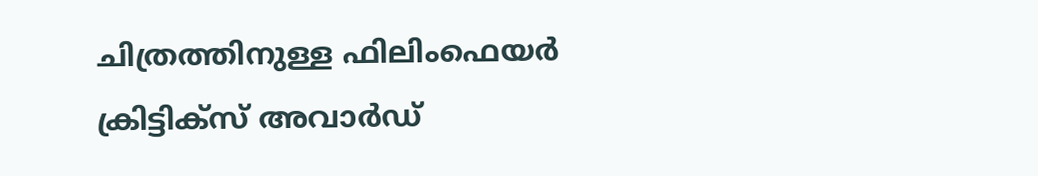ചിത്രത്തിനുള്ള ഫിലിംഫെയർ ക്രിട്ടിക്സ് അവാർഡ്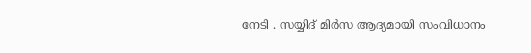നേടി . സയ്യിദ് മിർസ ആദ്യമായി സംവിധാനം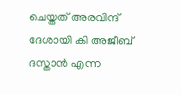ചെയ്തത് അരവിന്ദ് ദേശായി കി അജീബ് ദസ്താൻ എന്ന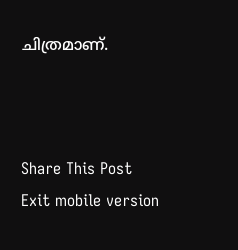ചിത്രമാണ്.



Share This Post
Exit mobile version